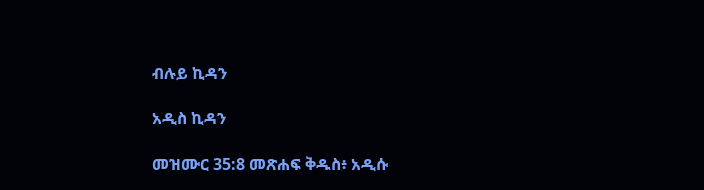ብሉይ ኪዳን

አዲስ ኪዳን

መዝሙር 35:8 መጽሐፍ ቅዱስ፥ አዲሱ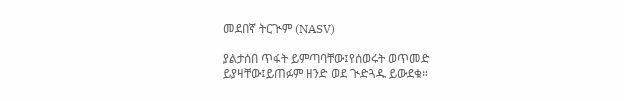መደበኛ ትርጒም (NASV)

ያልታሰበ ጥፋት ይምጣባቸው፤የሰወሩት ወጥመድ ይያዛቸው፤ይጠፉም ዘንድ ወደ ጒድጓዱ ይውደቁ።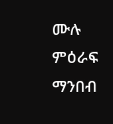ሙሉ ምዕራፍ ማንበብ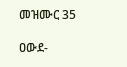መዝሙር 35

ዐውደ-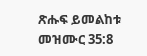ጽሑፍ ይመልከቱ መዝሙር 35:8